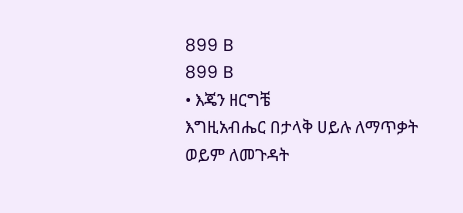899 B
899 B
• እጄን ዘርግቼ
እግዚአብሔር በታላቅ ሀይሉ ለማጥቃት ወይም ለመጉዳት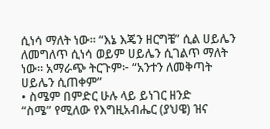ሲነሳ ማለት ነው። “እኔ እጄን ዘርግቼ” ሲል ሀይሌን ለመግለጥ ሲነሳ ወይም ሀይሌን ሲገልጥ ማለት ነው። አማራጭ ትርጉም፦ “አንተን ለመቅጣት ሀይሌን ሲጠቀም”
• ስሜም በምድር ሁሉ ላይ ይነገር ዘንድ
“ስሜ” የሚለው የእግዚአብሔር (ያህዌ) ዝና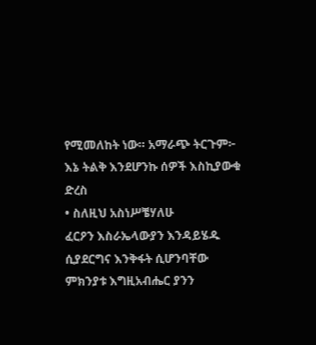የሚመለከት ነው። አማራጭ ትርጉም፦ እኔ ትልቅ እንደሆንኩ ሰዎች እስኪያውቁ ድረስ
• ስለዚህ አስነሥቼሃለሁ
ፈርዖን እስራኤላውያን እንዳይሄዱ ሲያደርግና እንቅፋት ሲሆንባቸው ምክንያቱ እግዚአብሔር ያንን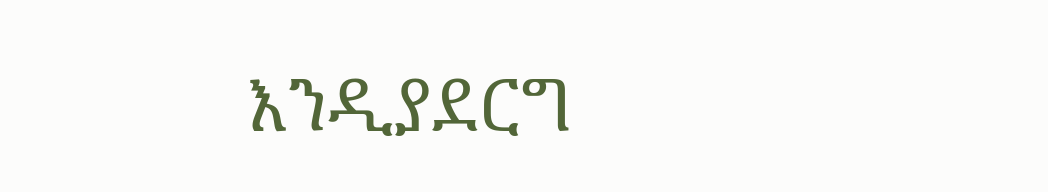እንዲያደርግ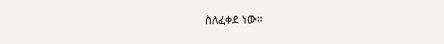ስለፈቀደ ነው።